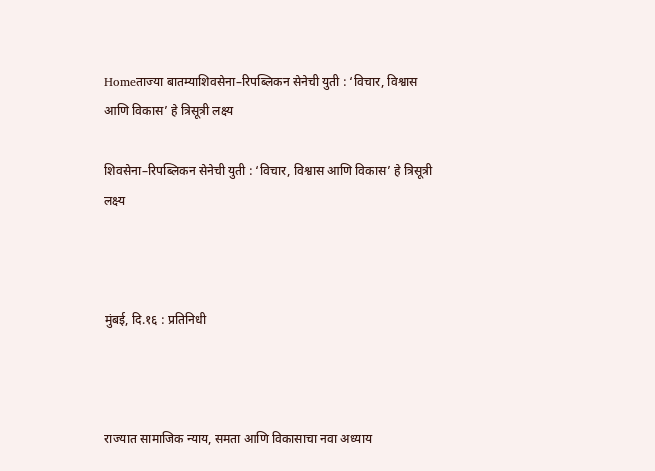Homeताज्या बातम्याशिवसेना–रिपब्लिकन सेनेची युती : ‘विचार, विश्वास आणि विकास’ हे त्रिसूत्री लक्ष्य

शिवसेना–रिपब्लिकन सेनेची युती : ‘विचार, विश्वास आणि विकास’ हे त्रिसूत्री लक्ष्य



मुंबई, दि.१६ : प्रतिनिधी



राज्यात सामाजिक न्याय, समता आणि विकासाचा नवा अध्याय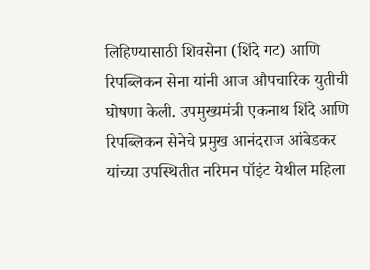लिहिण्यासाठी शिवसेना (शिंदे गट) आणि रिपब्लिकन सेना यांनी आज औपचारिक युतीची घोषणा केली. उपमुख्यमंत्री एकनाथ शिंदे आणि रिपब्लिकन सेनेचे प्रमुख आनंदराज आंबेडकर यांच्या उपस्थितीत नरिमन पॉइंट येथील महिला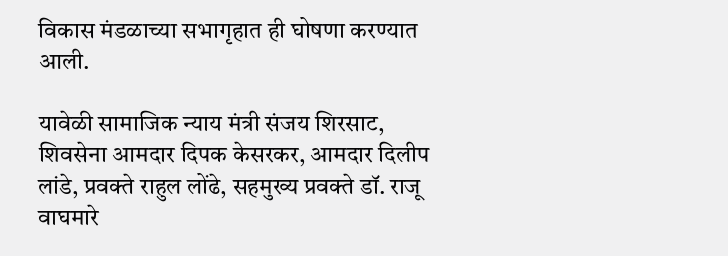विकास मंडळाच्या सभागृहात ही घोषणा करण्यात आली.

यावेळी सामाजिक न्याय मंत्री संजय शिरसाट, शिवसेना आमदार दिपक केसरकर, आमदार दिलीप लांडे, प्रवक्ते राहुल लोंढे, सहमुख्य प्रवक्ते डॉ. राजू वाघमारे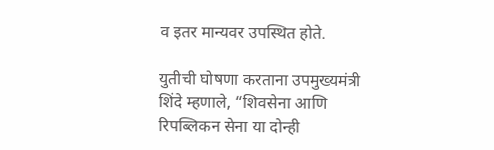व इतर मान्यवर उपस्थित होते.

युतीची घोषणा करताना उपमुख्यमंत्री शिंदे म्हणाले, “शिवसेना आणि रिपब्लिकन सेना या दोन्ही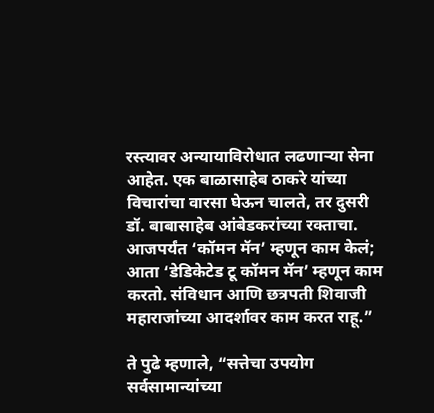रस्त्यावर अन्यायाविरोधात लढणाऱ्या सेना आहेत. एक बाळासाहेब ठाकरे यांच्या विचारांचा वारसा घेऊन चालते, तर दुसरी डॉ. बाबासाहेब आंबेडकरांच्या रक्ताचा. आजपर्यंत ‘कॉमन मॅन’ म्हणून काम केलं; आता ‘डेडिकेटेड टू कॉमन मॅन’ म्हणून काम करतो. संविधान आणि छत्रपती शिवाजी महाराजांच्या आदर्शावर काम करत राहू.”

ते पुढे म्हणाले, “सत्तेचा उपयोग सर्वसामान्यांच्या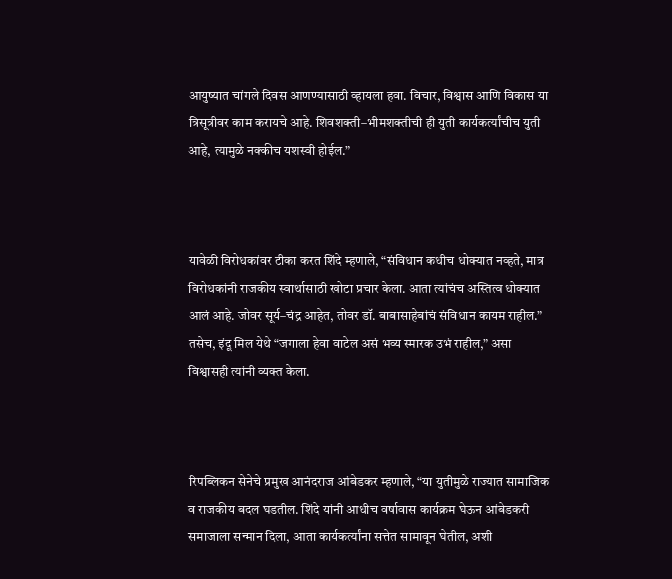आयुष्यात चांगले दिवस आणण्यासाठी व्हायला हवा. विचार, विश्वास आणि विकास या त्रिसूत्रीवर काम करायचे आहे. शिवशक्ती–भीमशक्तीची ही युती कार्यकर्त्यांचीच युती आहे, त्यामुळे नक्कीच यशस्वी होईल.”



यावेळी विरोधकांवर टीका करत शिंदे म्हणाले, “संविधान कधीच धोक्यात नव्हते, मात्र विरोधकांनी राजकीय स्वार्थासाठी खोटा प्रचार केला. आता त्यांचंच अस्तित्व धोक्यात आलं आहे. जोवर सूर्य–चंद्र आहेत, तोवर डॉ. बाबासाहेबांचं संविधान कायम राहील.” तसेच, इंदू मिल येथे “जगाला हेवा वाटेल असं भव्य स्मारक उभं राहील,” असा विश्वासही त्यांनी व्यक्त केला.



रिपब्लिकन सेनेचे प्रमुख आनंदराज आंबेडकर म्हणाले, “या युतीमुळे राज्यात सामाजिक व राजकीय बदल घडतील. शिंदे यांनी आधीच वर्षावास कार्यक्रम घेऊन आंबेडकरी समाजाला सन्मान दिला, आता कार्यकर्त्यांना सत्तेत सामावून घेतील, अशी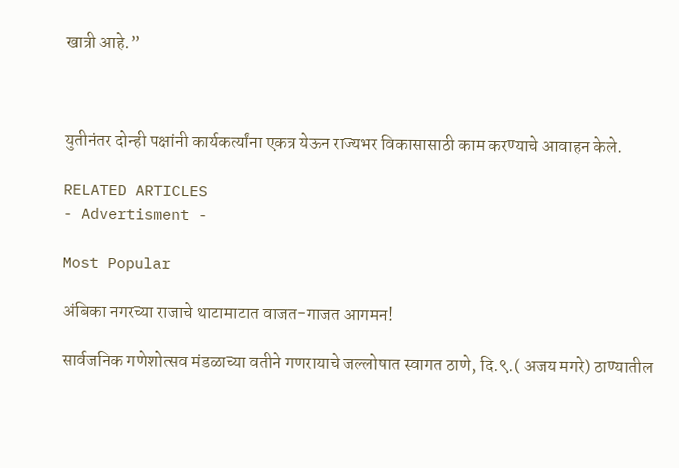खात्री आहे.”



युतीनंतर दोन्ही पक्षांनी कार्यकर्त्यांना एकत्र येऊन राज्यभर विकासासाठी काम करण्याचे आवाहन केले.

RELATED ARTICLES
- Advertisment -

Most Popular

अंबिका नगरच्या राजाचे थाटामाटात वाजत-गाजत आगमन!

सार्वजनिक गणेशोत्सव मंडळाच्या वतीने गणरायाचे जल्लोषात स्वागत ठाणे, दि.९.( अजय मगरे) ठाण्यातील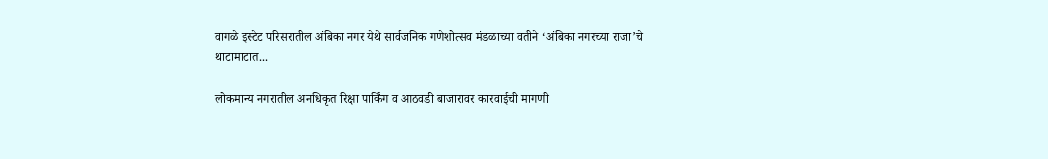वागळे इस्टेट परिसरातील अंबिका नगर येथे सार्वजनिक गणेशोत्सव मंडळाच्या वतीने ‘अंबिका नगरच्या राजा’चे थाटामाटात...

लोकमान्य नगरातील अनधिकृत रिक्षा पार्किंग व आठवडी बाजारावर कारवाईची मागणी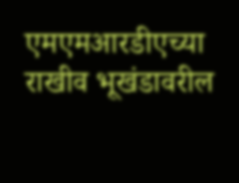एमएमआरडीएच्या राखीव भूखंडावरील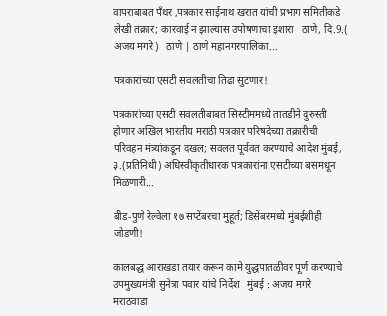वापराबाबत पँथर ,पत्रकार साईनाथ खरात यांची प्रभाग समितीकडे लेखी तक्रार; कारवाई न झाल्यास उपोषणाचा इशारा   ठाणे, दि.9.( अजय मगरे)   ठाणे | ठाणे महानगरपालिका...

पत्रकारांच्या एसटी सवलतीचा तिढा सुटणार!

पत्रकारांच्या एसटी सवलतीबाबत सिस्टीममध्ये तातडीने दुरुस्ती होणार अखिल भारतीय मराठी पत्रकार परिषदेच्या तक्रारीची परिवहन मंत्र्यांकडून दखल; सवलत पूर्ववत करण्याचे आदेश मुंबई, ३.(प्रतिनिधी) अधिस्वीकृतीधारक पत्रकारांना एसटीच्या बसमधून मिळणारी...

बीड-पुणे रेल्वेला १७ सप्टेंबरचा मुहूर्त; डिसेंबरमध्ये मुंबईशीही जोडणी!

कालबद्ध आराखडा तयार करून कामे युद्धपातळीवर पूर्ण करण्याचे उपमुख्यमंत्री सुनेत्रा पवार यांचे निर्देश   मुंबई : अजय मगरे   मराठवाडा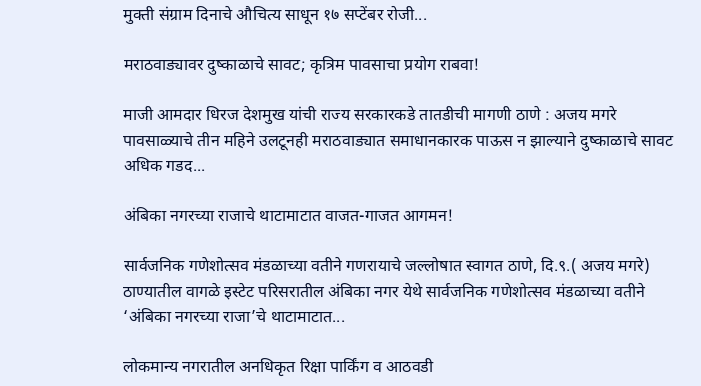मुक्ती संग्राम दिनाचे औचित्य साधून १७ सप्टेंबर रोजी...

मराठवाड्यावर दुष्काळाचे सावट; कृत्रिम पावसाचा प्रयोग राबवा!

माजी आमदार धिरज देशमुख यांची राज्य सरकारकडे तातडीची मागणी ठाणे : अजय मगरे पावसाळ्याचे तीन महिने उलटूनही मराठवाड्यात समाधानकारक पाऊस न झाल्याने दुष्काळाचे सावट अधिक गडद...

अंबिका नगरच्या राजाचे थाटामाटात वाजत-गाजत आगमन!

सार्वजनिक गणेशोत्सव मंडळाच्या वतीने गणरायाचे जल्लोषात स्वागत ठाणे, दि.९.( अजय मगरे) ठाण्यातील वागळे इस्टेट परिसरातील अंबिका नगर येथे सार्वजनिक गणेशोत्सव मंडळाच्या वतीने ‘अंबिका नगरच्या राजा’चे थाटामाटात...

लोकमान्य नगरातील अनधिकृत रिक्षा पार्किंग व आठवडी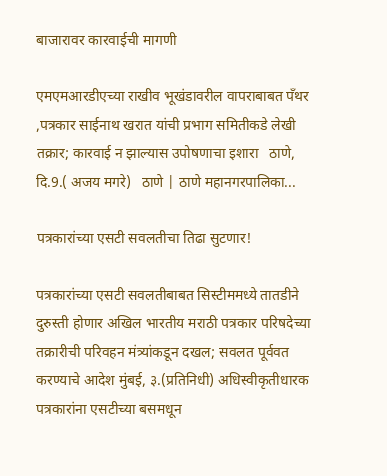बाजारावर कारवाईची मागणी

एमएमआरडीएच्या राखीव भूखंडावरील वापराबाबत पँथर ,पत्रकार साईनाथ खरात यांची प्रभाग समितीकडे लेखी तक्रार; कारवाई न झाल्यास उपोषणाचा इशारा   ठाणे, दि.9.( अजय मगरे)   ठाणे | ठाणे महानगरपालिका...

पत्रकारांच्या एसटी सवलतीचा तिढा सुटणार!

पत्रकारांच्या एसटी सवलतीबाबत सिस्टीममध्ये तातडीने दुरुस्ती होणार अखिल भारतीय मराठी पत्रकार परिषदेच्या तक्रारीची परिवहन मंत्र्यांकडून दखल; सवलत पूर्ववत करण्याचे आदेश मुंबई, ३.(प्रतिनिधी) अधिस्वीकृतीधारक पत्रकारांना एसटीच्या बसमधून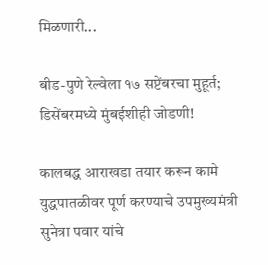मिळणारी...

बीड-पुणे रेल्वेला १७ सप्टेंबरचा मुहूर्त; डिसेंबरमध्ये मुंबईशीही जोडणी!

कालबद्ध आराखडा तयार करून कामे युद्धपातळीवर पूर्ण करण्याचे उपमुख्यमंत्री सुनेत्रा पवार यांचे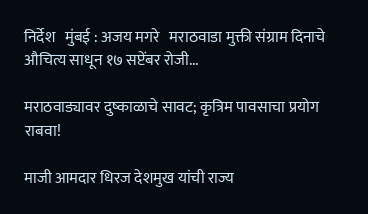निर्देश   मुंबई : अजय मगरे   मराठवाडा मुक्ती संग्राम दिनाचे औचित्य साधून १७ सप्टेंबर रोजी...

मराठवाड्यावर दुष्काळाचे सावट; कृत्रिम पावसाचा प्रयोग राबवा!

माजी आमदार धिरज देशमुख यांची राज्य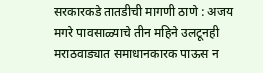सरकारकडे तातडीची मागणी ठाणे : अजय मगरे पावसाळ्याचे तीन महिने उलटूनही मराठवाड्यात समाधानकारक पाऊस न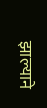झाल्याने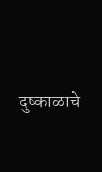दुष्काळाचे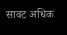सावट अधिक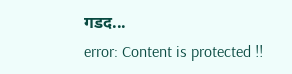गडद...
error: Content is protected !!